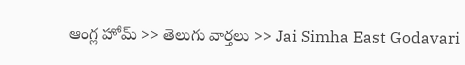ఆంగ్ల హోమ్ >> తెలుగు వార్తలు >> Jai Simha East Godavari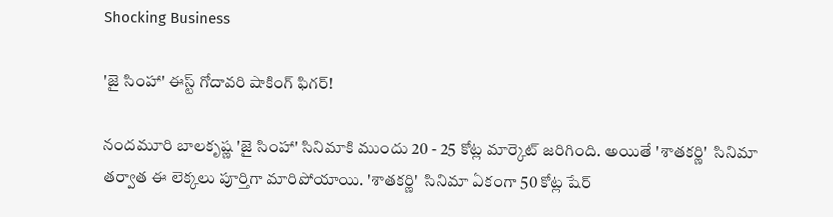Shocking Business

'జై సింహా' ఈస్ట్ గోదావరి షాకింగ్ ఫిగర్!

నందమూరి బాలకృష్ణ 'జై సింహా' సినిమాకి ముందు 20 - 25 కోట్ల మార్కెట్ జరిగింది. అయితే 'శాతకర్ణి'  సినిమా తర్వాత ఈ లెక్కలు పూర్తిగా మారిపోయాయి. 'శాతకర్ణి'  సినిమా ఏకంగా 50 కోట్ల షేర్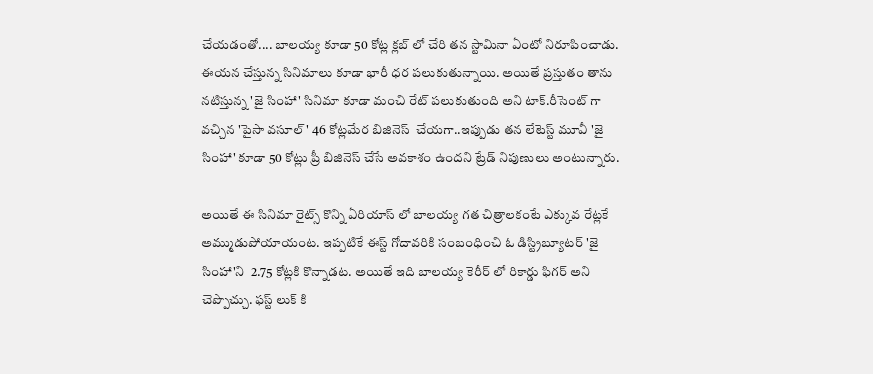చేయడంతో.... బాలయ్య కూడా 50 కోట్ల క్లబ్ లో చేరి తన స్టామినా ఏంటో నిరూపించాడు. ఈయన చేస్తున్న సినిమాలు కూడా భారీ ధర పలుకుతున్నాయి. అయితే ప్రస్తుతం తాను నటిస్తున్న 'జై సింహా' సినిమా కూడా మంచి రేట్ పలుకుతుంది అని టాక్.రీసెంట్ గా వచ్చిన 'పైసా వసూల్' 46 కోట్లమేర బిజినెస్  చేయగా..ఇప్పుడు తన లేటెస్ట్ మూవీ 'జై సింహా' కూడా 50 కోట్లు ప్రీ బిజినెస్ చేసే అవకాశం ఉందని ట్రేడ్ నిపుణులు అంటున్నారు.

అయితే ఈ సినిమా రైట్స్ కొన్ని ఏరియాస్ లో బాలయ్య గత చిత్రాలకంటే ఎక్కువ రేట్లకే అమ్ముడుపోయాయంట. ఇప్పటికే ఈస్ట్ గోదావరికి సంబంధించి ఓ డిస్ట్రిబ్యూటర్ 'జై సింహా'ని  2.75 కోట్లకి కొన్నాడట. అయితే ఇది బాలయ్య కెరీర్ లో రికార్డు ఫిగర్ అని చెప్పొచ్చు. ఫస్ట్ లుక్ కి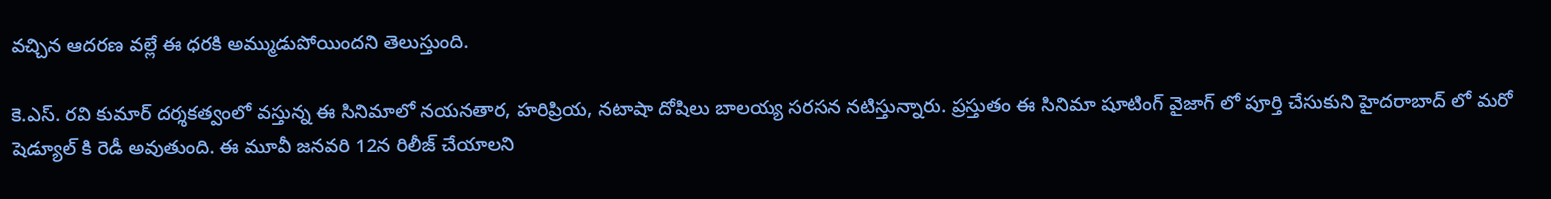వచ్చిన ఆదరణ వల్లే ఈ ధరకి అమ్ముడుపోయిందని తెలుస్తుంది.

కె.ఎస్. రవి కుమార్ దర్శకత్వంలో వస్తున్న ఈ సినిమాలో నయనతార, హరిప్రియ, నటాషా దోషిలు బాలయ్య సరసన నటిస్తున్నారు. ప్రస్తుతం ఈ సినిమా షూటింగ్ వైజాగ్ లో పూర్తి చేసుకుని హైదరాబాద్ లో మరో షెడ్యూల్ కి రెడీ అవుతుంది. ఈ మూవీ జనవరి 12న రిలీజ్ చేయాలని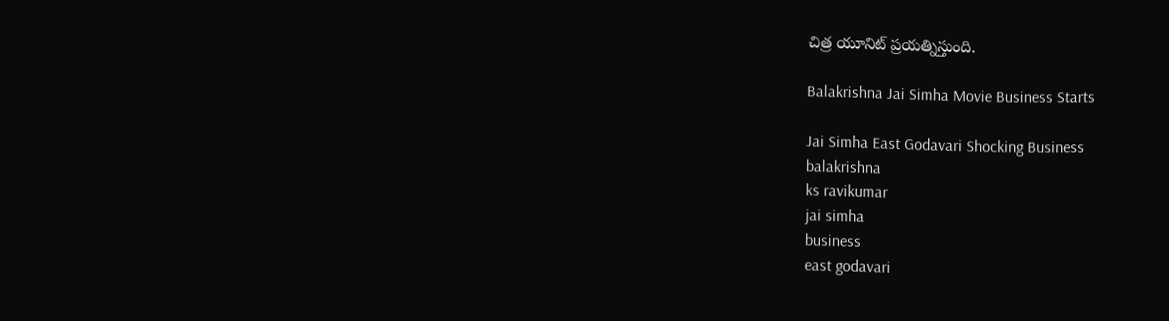చిత్ర యూనిట్ ప్రయత్నిస్తుంది.

Balakrishna Jai Simha Movie Business Starts

Jai Simha East Godavari Shocking Business
balakrishna
ks ravikumar
jai simha
business
east godavari